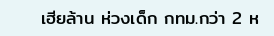เฮียล้าน ห่วงเด็ก กทม.กว่า 2 ห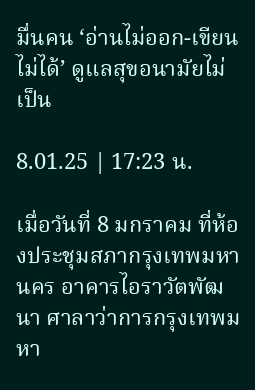มื่นคน ‘อ่านไม่ออก-เขียนไม่ได้’ ดูแลสุขอนามัยไม่เป็น

8.01.25 | 17:23 น.

เมื่อวันที่ 8 มกราคม ที่ห้องประชุมสภากรุงเทพมหานคร อาคารไอราวัตพัฒนา ศาลาว่าการกรุงเทพมหา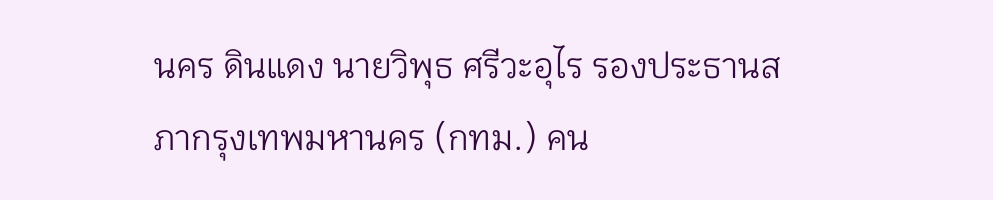นคร ดินแดง นายวิพุธ ศรีวะอุไร รองประธานสภากรุงเทพมหานคร (กทม.) คน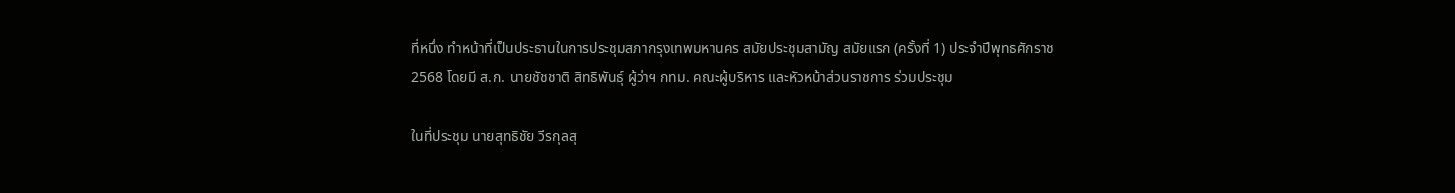ที่หนึ่ง ทำหน้าที่เป็นประธานในการประชุมสภากรุงเทพมหานคร สมัยประชุมสามัญ สมัยแรก (ครั้งที่ 1) ประจำปีพุทธศักราช 2568 โดยมี ส.ก. นายชัชชาติ สิทธิพันธุ์ ผู้ว่าฯ กทม. คณะผู้บริหาร และหัวหน้าส่วนราชการ ร่วมประชุม

ในที่ประชุม นายสุทธิชัย วีรกุลสุ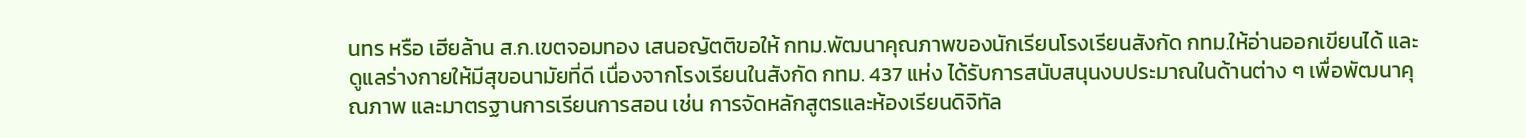นทร หรือ เฮียล้าน ส.ก.เขตจอมทอง เสนอญัตติขอให้ กทม.พัฒนาคุณภาพของนักเรียนโรงเรียนสังกัด กทม.ให้อ่านออกเขียนได้ และดูแลร่างกายให้มีสุขอนามัยที่ดี เนื่องจากโรงเรียนในสังกัด กทม. 437 แห่ง ได้รับการสนับสนุนงบประมาณในด้านต่าง ๆ เพื่อพัฒนาคุณภาพ และมาตรฐานการเรียนการสอน เช่น การจัดหลักสูตรและห้องเรียนดิจิทัล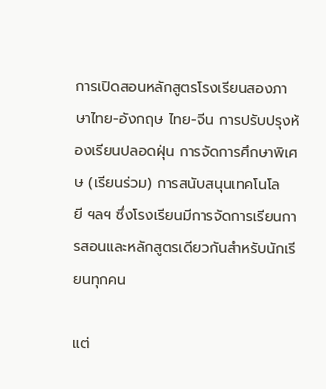การเปิดสอนหลักสูตรโรงเรียนสองภาษาไทย-อังกฤษ ไทย-จีน การปรับปรุงห้องเรียนปลอดฝุ่น การจัดการศึกษาพิเศษ (เรียนร่วม) การสนับสนุนเทคโนโลยี ฯลฯ ซึ่งโรงเรียนมีการจัดการเรียนการสอนและหลักสูตรเดียวกันสำหรับนักเรียนทุกคน

แต่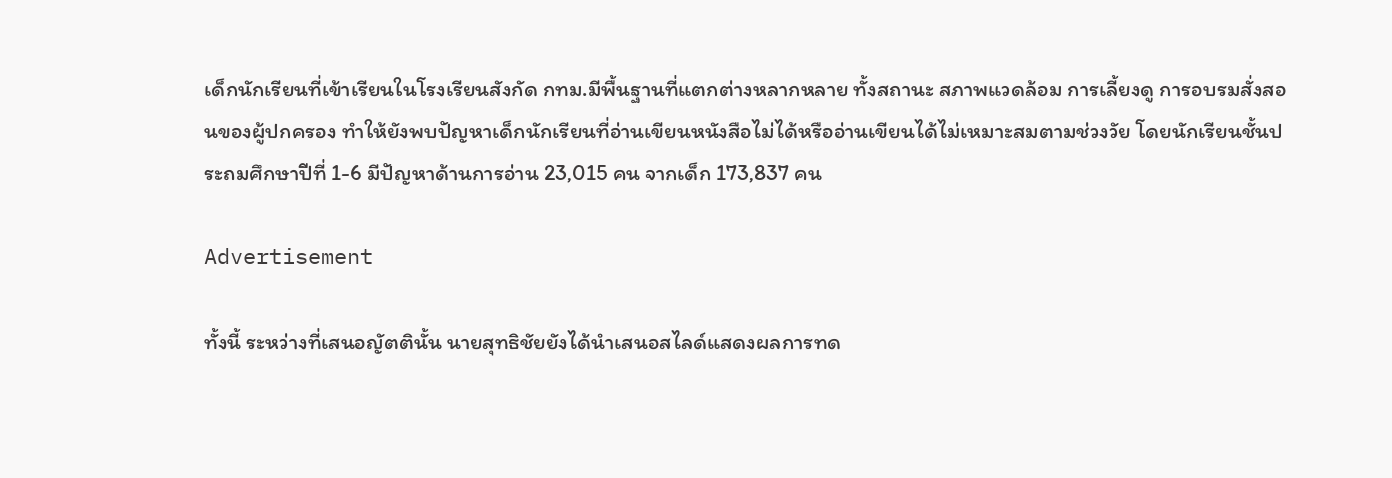เด็กนักเรียนที่เข้าเรียนในโรงเรียนสังกัด กทม.มีพื้นฐานที่แตกต่างหลากหลาย ทั้งสถานะ สภาพแวดล้อม การเลี้ยงดู การอบรมสั่งสอนของผู้ปกครอง ทำให้ยังพบปัญหาเด็กนักเรียนที่อ่านเขียนหนังสือไม่ได้หรืออ่านเขียนได้ไม่เหมาะสมตามช่วงวัย โดยนักเรียนชั้นประถมศึกษาปีที่ 1-6 มีปัญหาด้านการอ่าน 23,015 คน จากเด็ก 173,837 คน

Advertisement

ทั้งนี้ ระหว่างที่เสนอญัตตินั้น นายสุทธิชัยยังได้นำเสนอสไลด์แสดงผลการทด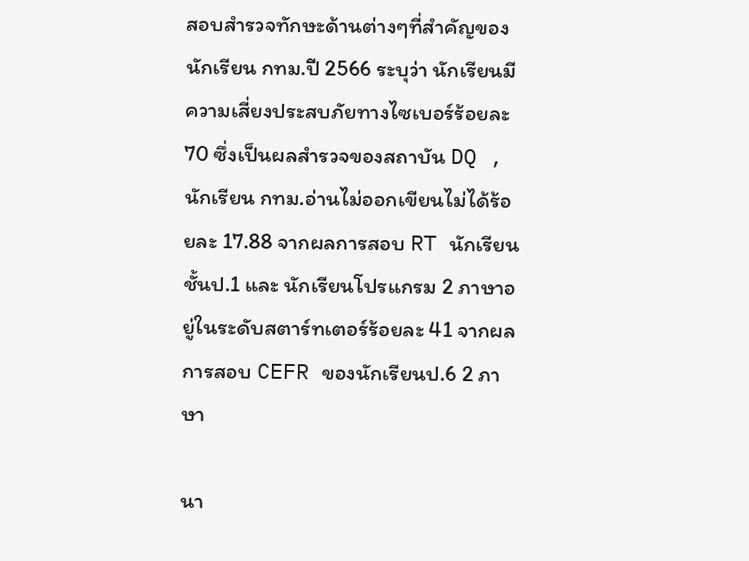สอบสำรวจทักษะด้านต่างๆที่สำคัญของนักเรียน กทม.ปี 2566 ระบุว่า นักเรียนมีความเสี่ยงประสบภัยทางไซเบอร์ร้อยละ 70 ซึ่งเป็นผลสำรวจของสถาบัน DQ , นักเรียน กทม.อ่านไม่ออกเขียนไม่ได้ร้อยละ 17.88 จากผลการสอบ RT นักเรียนชั้นป.1 และ นักเรียนโปรแกรม 2 ภาษาอยู่ในระดับสตาร์ทเตอร์ร้อยละ 41 จากผลการสอบ CEFR ของนักเรียนป.6 2 ภาษา

นา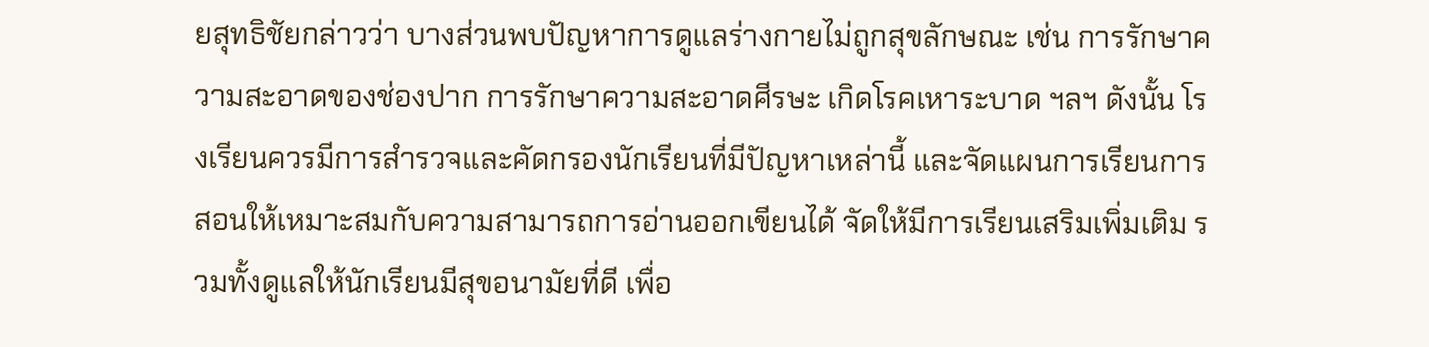ยสุทธิชัยกล่าวว่า บางส่วนพบปัญหาการดูแลร่างกายไม่ถูกสุขลักษณะ เช่น การรักษาความสะอาดของช่องปาก การรักษาความสะอาดศีรษะ เกิดโรคเหาระบาด ฯลฯ ดังนั้น โรงเรียนควรมีการสำรวจและคัดกรองนักเรียนที่มีปัญหาเหล่านี้ และจัดแผนการเรียนการสอนให้เหมาะสมกับความสามารถการอ่านออกเขียนได้ จัดให้มีการเรียนเสริมเพิ่มเติม รวมทั้งดูแลให้นักเรียนมีสุขอนามัยที่ดี เพื่อ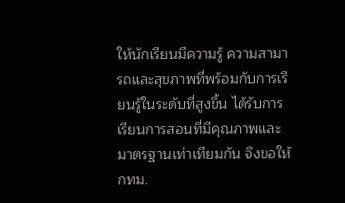ให้นักเรียนมีความรู้ ความสามารถและสุขภาพที่พร้อมกับการเรียนรู้ในระดับที่สูงขึ้น ได้รับการเรียนการสอนที่มีคุณภาพและมาตรฐานเท่าเทียมกัน จึงขอให้ กทม.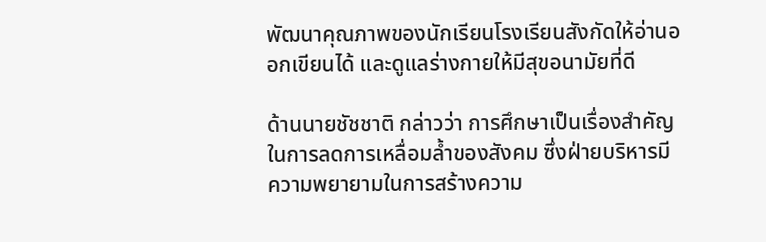พัฒนาคุณภาพของนักเรียนโรงเรียนสังกัดให้อ่านออกเขียนได้ และดูแลร่างกายให้มีสุขอนามัยที่ดี

ด้านนายชัชชาติ กล่าวว่า การศึกษาเป็นเรื่องสำคัญในการลดการเหลื่อมล้ำของสังคม ซึ่งฝ่ายบริหารมีความพยายามในการสร้างความ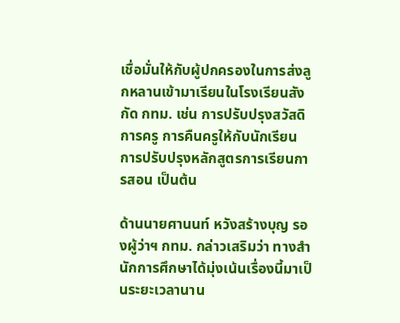เชื่อมั่นให้กับผู้ปกครองในการส่งลูกหลานเข้ามาเรียนในโรงเรียนสังกัด กทม. เช่น การปรับปรุงสวัสดิการครู การคืนครูให้กับนักเรียน การปรับปรุงหลักสูตรการเรียนการสอน เป็นต้น

ด้านนายศานนท์ หวังสร้างบุญ รองผู้ว่าฯ กทม. กล่าวเสริมว่า ทางสำนักการศึกษาได้มุ่งเน้นเรื่องนี้มาเป็นระยะเวลานาน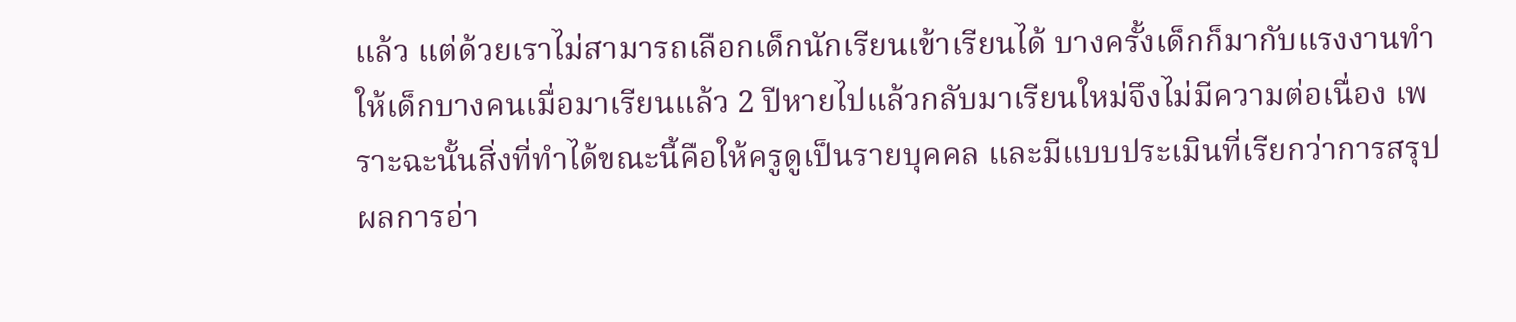แล้ว แต่ด้วยเราไม่สามารถเลือกเด็กนักเรียนเข้าเรียนได้ บางครั้งเด็กก็มากับแรงงานทำให้เด็กบางคนเมื่อมาเรียนแล้ว 2 ปีหายไปแล้วกลับมาเรียนใหม่จึงไม่มีความต่อเนื่อง เพราะฉะนั้นสิ่งที่ทำได้ขณะนี้คือให้ครูดูเป็นรายบุคคล และมีแบบประเมินที่เรียกว่าการสรุปผลการอ่า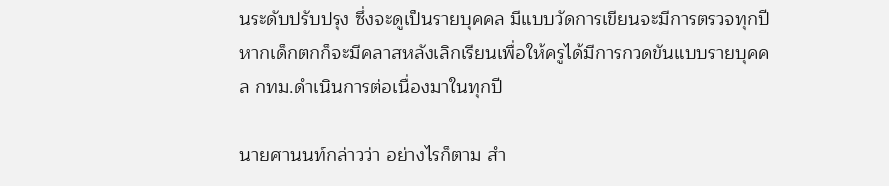นระดับปรับปรุง ซึ่งจะดูเป็นรายบุคคล มีแบบวัดการเขียนจะมีการตรวจทุกปี หากเด็กตกก็จะมีคลาสหลังเลิกเรียนเพื่อให้ครูได้มีการกวดขันแบบรายบุคคล กทม.ดำเนินการต่อเนื่องมาในทุกปี

นายศานนท์กล่าวว่า อย่างไรก็ตาม สำ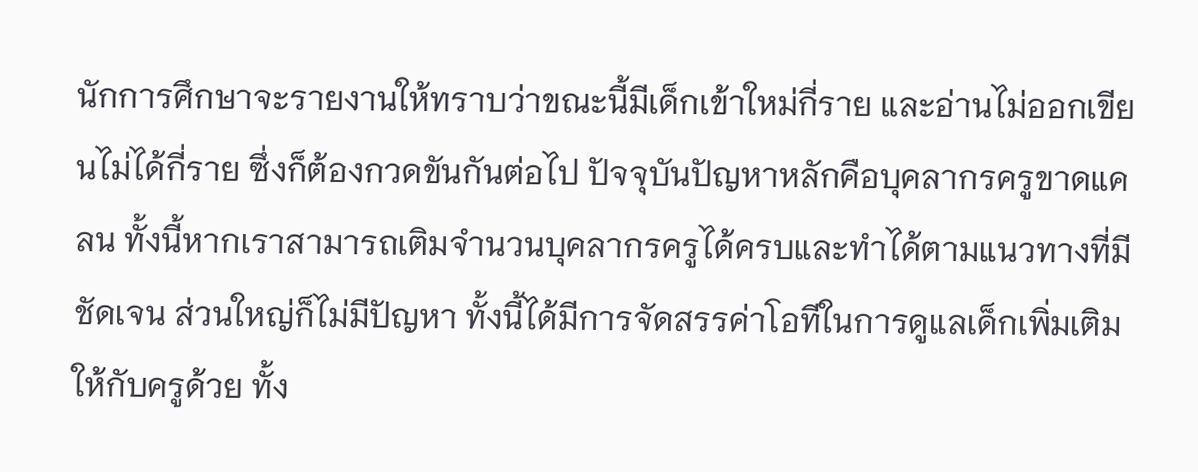นักการศึกษาจะรายงานให้ทราบว่าขณะนี้มีเด็กเข้าใหม่กี่ราย และอ่านไม่ออกเขียนไม่ได้กี่ราย ซึ่งก็ต้องกวดขันกันต่อไป ปัจจุบันปัญหาหลักคือบุคลากรครูขาดแคลน ทั้งนี้หากเราสามารถเติมจำนวนบุคลากรครูได้ครบและทำได้ตามแนวทางที่มีชัดเจน ส่วนใหญ่ก็ไม่มีปัญหา ทั้งนี้ได้มีการจัดสรรค่าโอทีในการดูแลเด็กเพิ่มเติมให้กับครูด้วย ทั้ง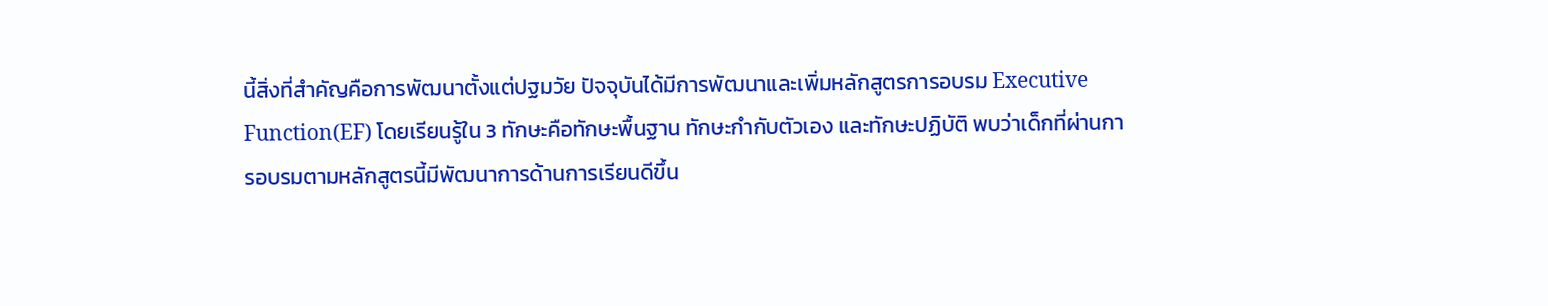นี้สิ่งที่สำคัญคือการพัฒนาตั้งแต่ปฐมวัย ปัจจุบันได้มีการพัฒนาและเพิ่มหลักสูตรการอบรม Executive Function(EF) โดยเรียนรู้ใน 3 ทักษะคือทักษะพื้นฐาน ทักษะกำกับตัวเอง และทักษะปฏิบัติ พบว่าเด็กที่ผ่านการอบรมตามหลักสูตรนี้มีพัฒนาการด้านการเรียนดีขึ้น